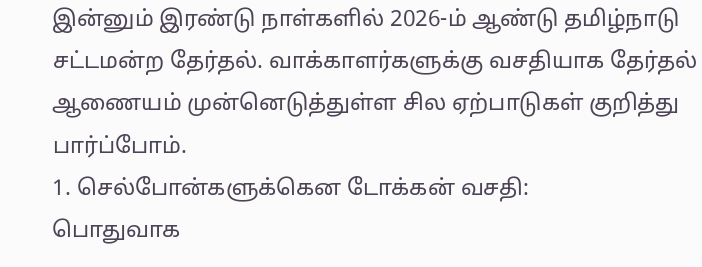இன்னும் இரண்டு நாள்களில் 2026-ம் ஆண்டு தமிழ்நாடு சட்டமன்ற தேர்தல். வாக்காளர்களுக்கு வசதியாக தேர்தல் ஆணையம் முன்னெடுத்துள்ள சில ஏற்பாடுகள் குறித்து பார்ப்போம்.
1. செல்போன்களுக்கென டோக்கன் வசதி:
பொதுவாக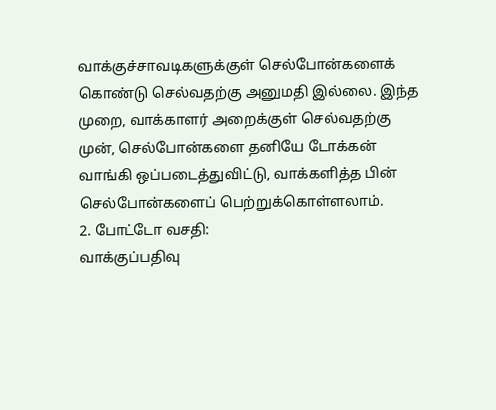வாக்குச்சாவடிகளுக்குள் செல்போன்களைக் கொண்டு செல்வதற்கு அனுமதி இல்லை. இந்த முறை, வாக்காளர் அறைக்குள் செல்வதற்கு முன், செல்போன்களை தனியே டோக்கன் வாங்கி ஒப்படைத்துவிட்டு, வாக்களித்த பின் செல்போன்களைப் பெற்றுக்கொள்ளலாம்.
2. போட்டோ வசதி:
வாக்குப்பதிவு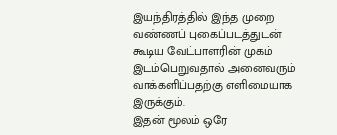இயந்திரத்தில் இந்த முறை வண்ணப் புகைப்படத்துடன் கூடிய வேட்பாளரின் முகம் இடம்பெறுவதால் அனைவரும் வாக்களிப்பதற்கு எளிமையாக இருக்கும்.
இதன் மூலம் ஒரே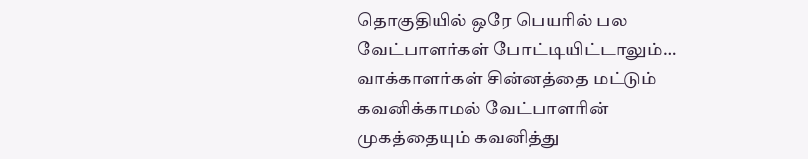தொகுதியில் ஒரே பெயரில் பல வேட்பாளர்கள் போட்டியிட்டாலும்… வாக்காளர்கள் சின்னத்தை மட்டும் கவனிக்காமல் வேட்பாளரின் முகத்தையும் கவனித்து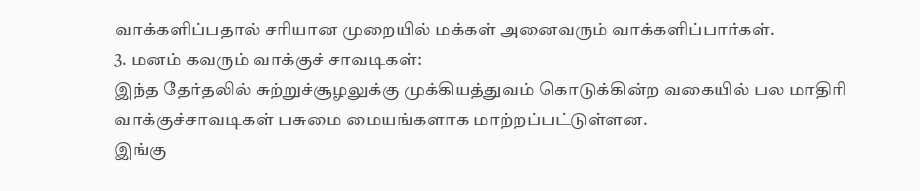வாக்களிப்பதால் சரியான முறையில் மக்கள் அனைவரும் வாக்களிப்பார்கள்.
3. மனம் கவரும் வாக்குச் சாவடிகள்:
இந்த தேர்தலில் சுற்றுச்சூழலுக்கு முக்கியத்துவம் கொடுக்கின்ற வகையில் பல மாதிரி வாக்குச்சாவடிகள் பசுமை மையங்களாக மாற்றப்பட்டுள்ளன.
இங்கு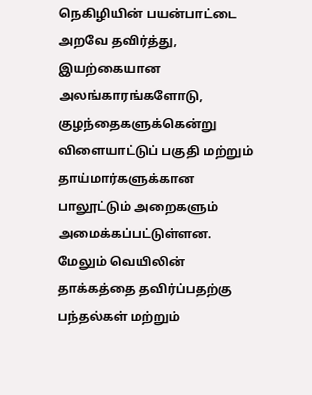நெகிழியின் பயன்பாட்டை அறவே தவிர்த்து, இயற்கையான அலங்காரங்களோடு, குழந்தைகளுக்கென்று விளையாட்டுப் பகுதி மற்றும் தாய்மார்களுக்கான பாலூட்டும் அறைகளும் அமைக்கப்பட்டுள்ளன.
மேலும் வெயிலின் தாக்கத்தை தவிர்ப்பதற்கு பந்தல்கள் மற்றும்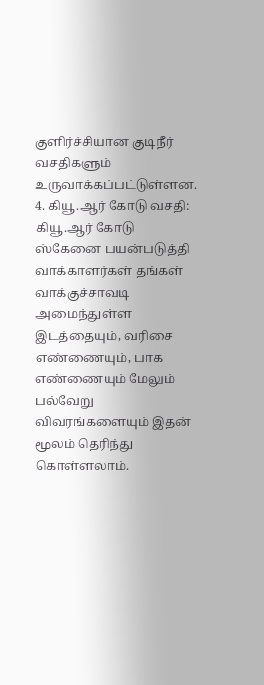குளிர்ச்சியான குடிநீர் வசதிகளும் உருவாக்கப்பட்டுள்ளன.
4. கியூ.ஆர் கோடு வசதி:
கியூ.ஆர் கோடு ஸ்கேனை பயன்படுத்தி வாக்காளர்கள் தங்கள் வாக்குச்சாவடி அமைந்துள்ள இடத்தையும், வரிசை எண்ணையும், பாக எண்ணையும் மேலும் பல்வேறு விவரங்களையும் இதன் மூலம் தெரிந்து கொள்ளலாம்.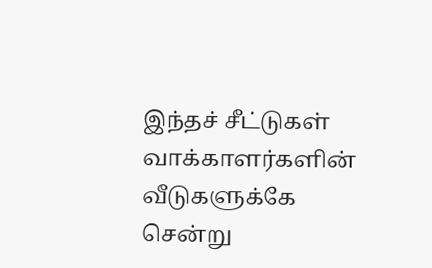இந்தச் சீட்டுகள் வாக்காளர்களின் வீடுகளுக்கே சென்று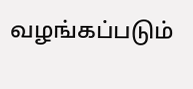வழங்கப்படும்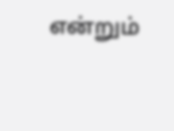என்றும்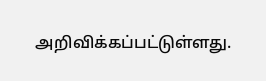அறிவிக்கப்பட்டுள்ளது.